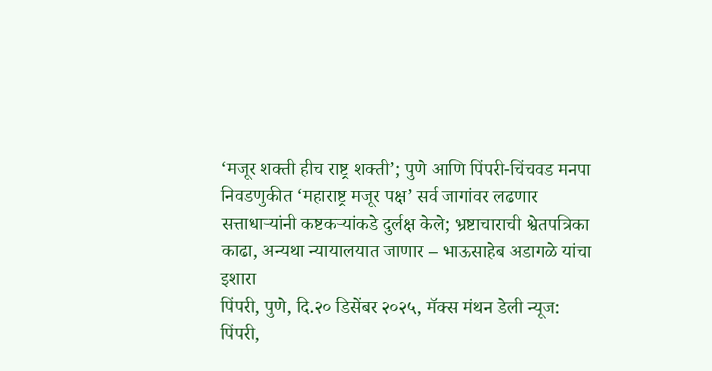‘मजूर शक्ती हीच राष्ट्र शक्ती’; पुणे आणि पिंपरी-चिंचवड मनपा निवडणुकीत ‘महाराष्ट्र मजूर पक्ष’ सर्व जागांवर लढणार
सत्ताधाऱ्यांनी कष्टकऱ्यांकडे दुर्लक्ष केले; भ्रष्टाचाराची श्वेतपत्रिका काढा, अन्यथा न्यायालयात जाणार – भाऊसाहेब अडागळे यांचा इशारा
पिंपरी, पुणे, दि.२० डिसेंबर २०२५, मॅक्स मंथन डेली न्यूज:
पिंपरी,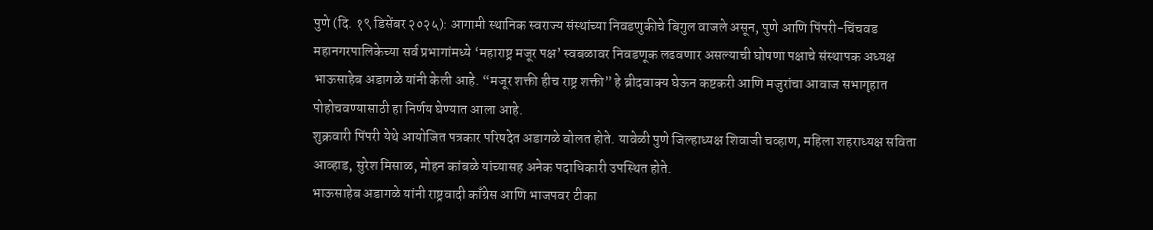पुणे (दि. १९ डिसेंबर २०२५): आगामी स्थानिक स्वराज्य संस्थांच्या निवडणुकीचे बिगुल वाजले असून, पुणे आणि पिंपरी-चिंचवड महानगरपालिकेच्या सर्व प्रभागांमध्ये ‘महाराष्ट्र मजूर पक्ष’ स्वबळावर निवडणूक लढवणार असल्याची घोषणा पक्षाचे संस्थापक अध्यक्ष भाऊसाहेब अडागळे यांनी केली आहे. “मजूर शक्ती हीच राष्ट्र शक्ती” हे ब्रीदवाक्य घेऊन कष्टकरी आणि मजुरांचा आवाज सभागृहात पोहोचवण्यासाठी हा निर्णय घेण्यात आला आहे.
शुक्रवारी पिंपरी येथे आयोजित पत्रकार परिषदेत अडागळे बोलत होते. यावेळी पुणे जिल्हाध्यक्ष शिवाजी चव्हाण, महिला शहराध्यक्ष सविता आव्हाड, सुरेश मिसाळ, मोहन कांबळे यांच्यासह अनेक पदाधिकारी उपस्थित होते.
भाऊसाहेब अडागळे यांनी राष्ट्रवादी काँग्रेस आणि भाजपवर टीका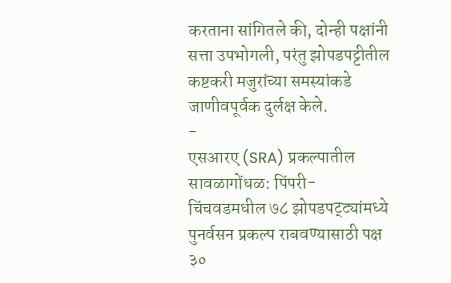करताना सांगितले की, दोन्ही पक्षांनी सत्ता उपभोगली, परंतु झोपडपट्टीतील कष्टकरी मजुरांच्या समस्यांकडे जाणीवपूर्वक दुर्लक्ष केले.
-
एसआरए (SRA) प्रकल्पातील सावळागोंधळ: पिंपरी-चिंचवडमधील ७८ झोपडपट्ट्यांमध्ये पुनर्वसन प्रकल्प राबवण्यासाठी पक्ष ३०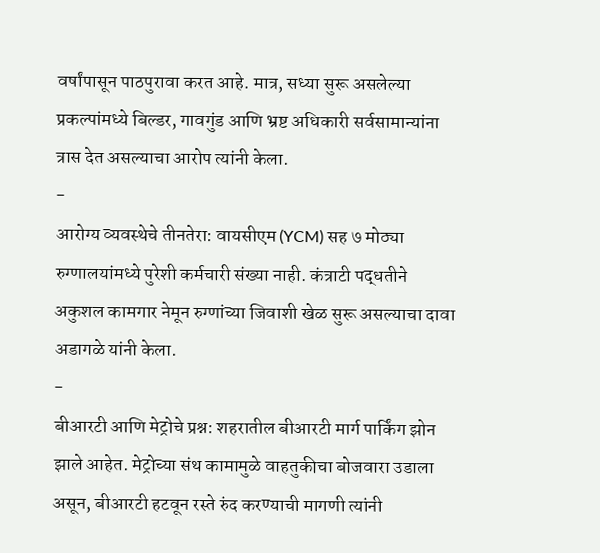वर्षांपासून पाठपुरावा करत आहे. मात्र, सध्या सुरू असलेल्या प्रकल्पांमध्ये बिल्डर, गावगुंड आणि भ्रष्ट अधिकारी सर्वसामान्यांना त्रास देत असल्याचा आरोप त्यांनी केला.
-
आरोग्य व्यवस्थेचे तीनतेरा: वायसीएम (YCM) सह ७ मोठ्या रुग्णालयांमध्ये पुरेशी कर्मचारी संख्या नाही. कंत्राटी पद्धतीने अकुशल कामगार नेमून रुग्णांच्या जिवाशी खेळ सुरू असल्याचा दावा अडागळे यांनी केला.
-
बीआरटी आणि मेट्रोचे प्रश्न: शहरातील बीआरटी मार्ग पार्किंग झोन झाले आहेत. मेट्रोच्या संथ कामामुळे वाहतुकीचा बोजवारा उडाला असून, बीआरटी हटवून रस्ते रुंद करण्याची मागणी त्यांनी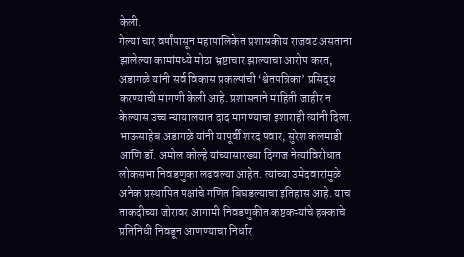केली.
गेल्या चार वर्षांपासून महापालिकेत प्रशासकीय राजवट असताना झालेल्या कामांमध्ये मोठा भ्रष्टाचार झाल्याचा आरोप करत, अडागळे यांनी सर्व विकास प्रकल्पांची ‘श्वेतपत्रिका’ प्रसिद्ध करण्याची मागणी केली आहे. प्रशासनाने माहिती जाहीर न केल्यास उच्च न्यायालयात दाद मागण्याचा इशाराही त्यांनी दिला.
भाऊसाहेब अडागळे यांनी यापूर्वी शरद पवार, सुरेश कलमाडी आणि डॉ. अमोल कोल्हे यांच्यासारख्या दिग्गज नेत्यांविरोधात लोकसभा निवडणुका लढवल्या आहेत. त्यांच्या उमेदवारांमुळे अनेक प्रस्थापित पक्षांचे गणित बिघडल्याचा इतिहास आहे. याच ताकदीच्या जोरावर आगामी निवडणुकीत कष्टकऱ्यांचे हक्काचे प्रतिनिधी निवडून आणण्याचा निर्धार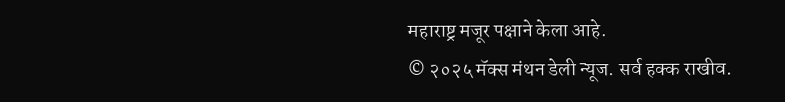महाराष्ट्र मजूर पक्षाने केला आहे.
© २०२५ मॅक्स मंथन डेली न्यूज. सर्व हक्क राखीव.